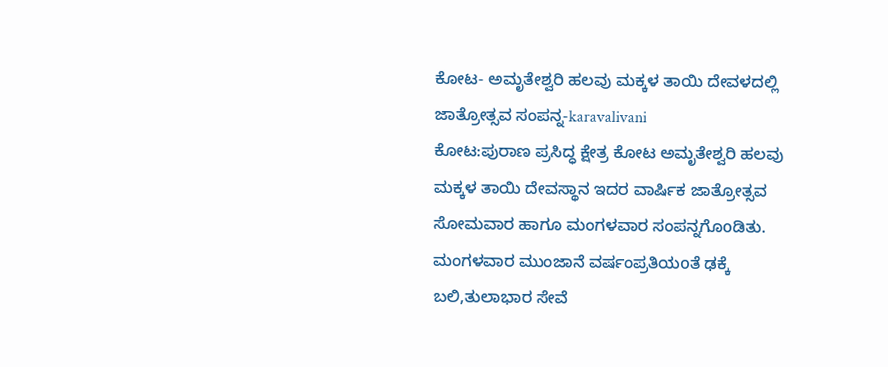ಕೋಟ- ಅಮೃತೇಶ್ವರಿ ಹಲವು ಮಕ್ಕಳ ತಾಯಿ ದೇವಳದಲ್ಲಿ ಜಾತ್ರೋತ್ಸವ ಸಂಪನ್ನ-karavalivani
ಕೋಟ:ಪುರಾಣ ಪ್ರಸಿದ್ಧ ಕ್ಷೇತ್ರ ಕೋಟ ಅಮೃತೇಶ್ವರಿ ಹಲವು ಮಕ್ಕಳ ತಾಯಿ ದೇವಸ್ಥಾನ ಇದರ ವಾರ್ಷಿಕ ಜಾತ್ರೋತ್ಸವ ಸೋಮವಾರ ಹಾಗೂ ಮಂಗಳವಾರ ಸಂಪನ್ನಗೊoಡಿತು.
ಮಂಗಳವಾರ ಮುಂಜಾನೆ ವರ್ಷಂಪ್ರತಿಯoತೆ ಢಕ್ಕೆ ಬಲಿ,ತುಲಾಭಾರ ಸೇವೆ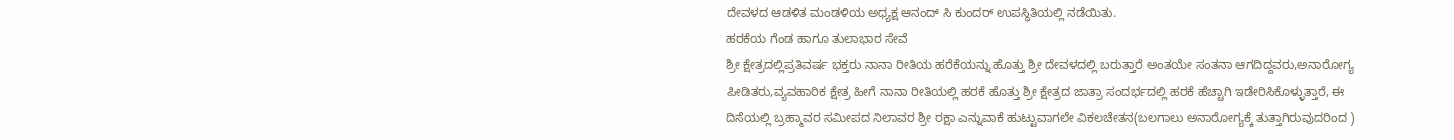ದೇವಳದ ಆಡಳಿತ ಮಂಡಳಿಯ ಅಧ್ಯಕ್ಷ ಆನಂದ್ ಸಿ ಕುಂದರ್ ಉಪಸ್ಥಿತಿಯಲ್ಲಿ ನಡೆಯಿತು.
ಹರಕೆಯ ಗೆಂಡ ಹಾಗೂ ತುಲಾಭಾರ ಸೇವೆ
ಶ್ರೀ ಕ್ಷೇತ್ರದಲ್ಲಿಪ್ರತಿವರ್ಷ ಭಕ್ತರು ನಾನಾ ರೀತಿಯ ಹರೆಕೆಯನ್ನು ಹೊತ್ತು ಶ್ರೀ ದೇವಳದಲ್ಲಿ ಬರುತ್ತಾರೆ ಅಂತಯೇ ಸಂತನಾ ಆಗದಿದ್ದವರು,ಅನಾರೋಗ್ಯ ಪೀಡಿತರು,ವ್ಯವಹಾರಿಕ ಕ್ಷೇತ್ರ ಹೀಗೆ ನಾನಾ ರೀತಿಯಲ್ಲಿ ಹರಕೆ ಹೊತ್ತು ಶ್ರೀ ಕ್ಷೇತ್ರದ ಜಾತ್ರಾ ಸಂದರ್ಭದಲ್ಲಿ ಹರಕೆ ಹೆಚ್ಚಾಗಿ ಇಡೇರಿಸಿಕೊಳ್ಳುತ್ತಾರೆ, ಈ ದಿಸೆಯಲ್ಲಿ ಬ್ರಹ್ಮಾವರ ಸಮೀಪದ ನಿಲಾವರ ಶ್ರೀ ರಕ್ಷಾ ಎನ್ನುವಾಕೆ ಹುಟ್ಟುವಾಗಲೇ ವಿಕಲಚೇತನ(ಬಲಗಾಲು ಅನಾರೋಗ್ಯಕ್ಕೆ ತುತ್ತಾಗಿರುವುದರಿಂದ )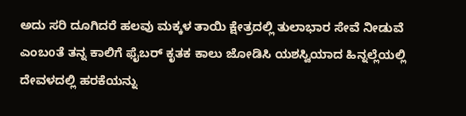ಅದು ಸರಿ ದೂಗಿದರೆ ಹಲವು ಮಕ್ಕಳ ತಾಯಿ ಕ್ಷೇತ್ರದಲ್ಲಿ ತುಲಾಭಾರ ಸೇವೆ ನೀಡುವೆ ಎಂಬoತೆ ತನ್ನ ಕಾಲಿಗೆ ಫೈಬರ್ ಕೃತಕ ಕಾಲು ಜೋಡಿಸಿ ಯಶಸ್ವಿಯಾದ ಹಿನ್ನಲ್ಲೆಯಲ್ಲಿ ದೇವಳದಲ್ಲಿ ಹರಕೆಯನ್ನು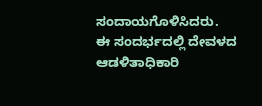ಸಂದಾಯಗೊಳಿಸಿದರು.
ಈ ಸಂದರ್ಭದಲ್ಲಿ ದೇವಳದ ಆಡಳಿತಾಧಿಕಾರಿ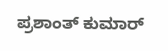ಪ್ರಶಾಂತ್ ಕುಮಾರ್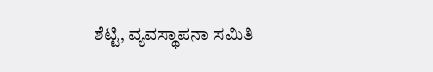ಶೆಟ್ಟಿ, ವ್ಯವಸ್ಥಾಪನಾ ಸಮಿತಿ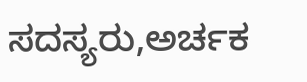ಸದಸ್ಯರು,ಅರ್ಚಕ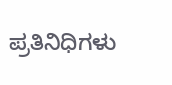ಪ್ರತಿನಿಧಿಗಳು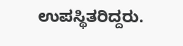ಉಪಸ್ಥಿತರಿದ್ದರು.